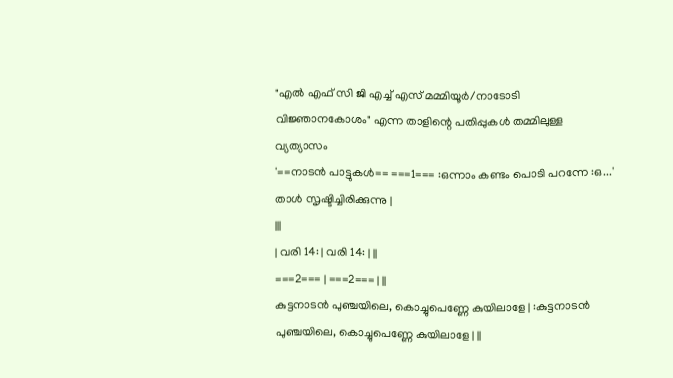"എൽ എഫ് സി ജി എച്ച് എസ് മമ്മിയൂർ/നാടോടി വിജ്ഞാനകോശം" എന്ന താളിന്റെ പതിപ്പുകൾ തമ്മിലുള്ള വ്യത്യാസം
'==നാടൻ പാട്ടുകൾ== ===1=== :ഒന്നാം കണ്ടം പൊടി പറന്നേ :ഒ...' താൾ സൃഷ്ടിച്ചിരിക്കുന്നു |
|||
| വരി 14: | വരി 14: | ||
===2=== | ===2=== | ||
കുട്ടനാടൻ പുഞ്ചയിലെ, കൊച്ചുപെണ്ണേ കുയിലാളേ | :കുട്ടനാടൻ പുഞ്ചയിലെ, കൊച്ചുപെണ്ണേ കുയിലാളേ | ||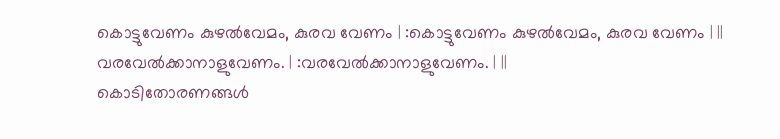കൊട്ടുവേണം കുഴൽവേമം, കുരവ വേണം | :കൊട്ടുവേണം കുഴൽവേമം, കുരവ വേണം | ||
വരവേൽക്കാനാളുവേണം. | :വരവേൽക്കാനാളുവേണം. | ||
കൊടിതോരണങ്ങൾ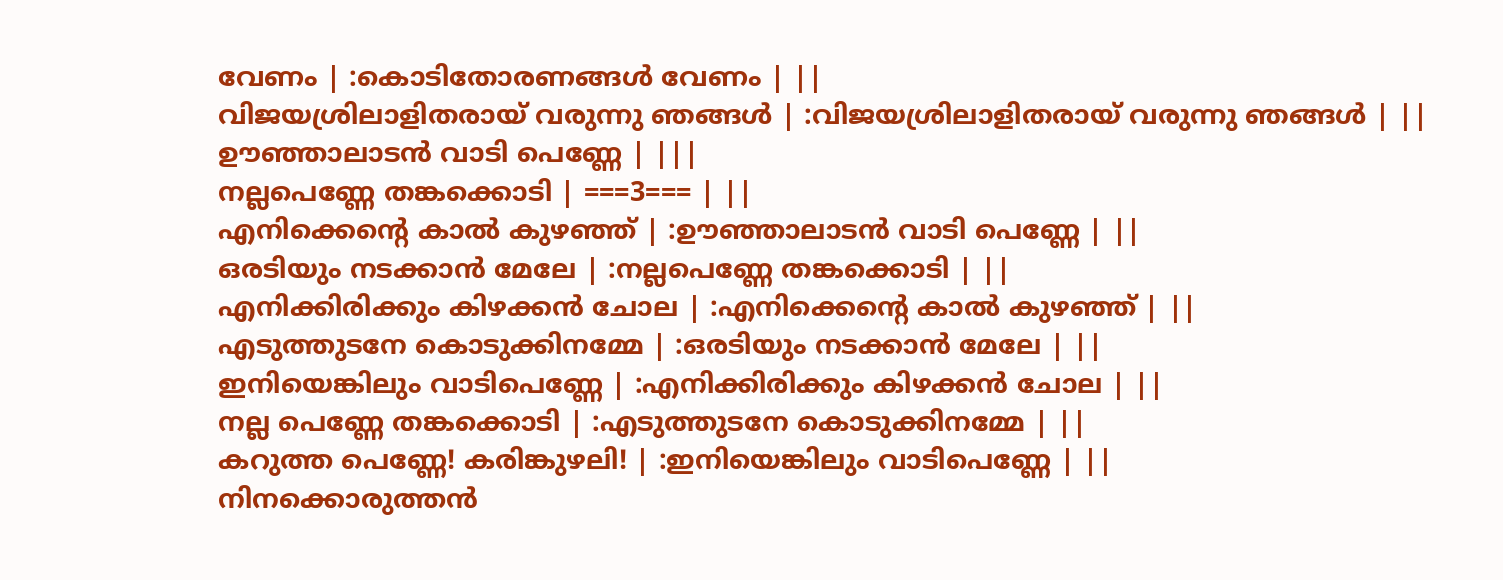വേണം | :കൊടിതോരണങ്ങൾ വേണം | ||
വിജയശ്രിലാളിതരായ് വരുന്നു ഞങ്ങൾ | :വിജയശ്രിലാളിതരായ് വരുന്നു ഞങ്ങൾ | ||
ഊഞ്ഞാലാടൻ വാടി പെണ്ണേ | |||
നല്ലപെണ്ണേ തങ്കക്കൊടി | ===3=== | ||
എനിക്കെന്റെ കാൽ കുഴഞ്ഞ് | :ഊഞ്ഞാലാടൻ വാടി പെണ്ണേ | ||
ഒരടിയും നടക്കാൻ മേലേ | :നല്ലപെണ്ണേ തങ്കക്കൊടി | ||
എനിക്കിരിക്കും കിഴക്കൻ ചോല | :എനിക്കെന്റെ കാൽ കുഴഞ്ഞ് | ||
എടുത്തുടനേ കൊടുക്കിനമ്മേ | :ഒരടിയും നടക്കാൻ മേലേ | ||
ഇനിയെങ്കിലും വാടിപെണ്ണേ | :എനിക്കിരിക്കും കിഴക്കൻ ചോല | ||
നല്ല പെണ്ണേ തങ്കക്കൊടി | :എടുത്തുടനേ കൊടുക്കിനമ്മേ | ||
കറുത്ത പെണ്ണേ! കരിങ്കുഴലി! | :ഇനിയെങ്കിലും വാടിപെണ്ണേ | ||
നിനക്കൊരുത്തൻ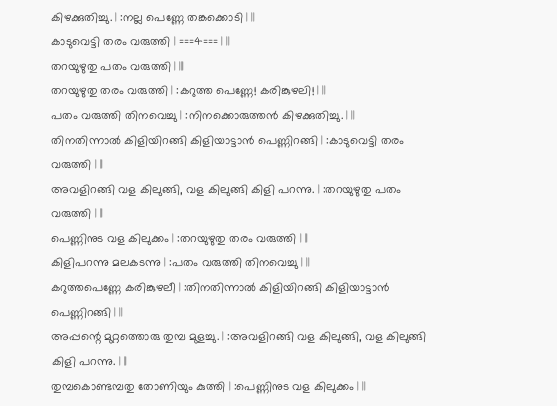കിഴക്കുതിച്ചു. | :നല്ല പെണ്ണേ തങ്കക്കൊടി | ||
കാടുവെട്ടി തരം വരുത്തി | ===4=== | ||
തറയുഴുതു പതം വരുത്തി | |||
തറയുഴുതു തരം വരുത്തി | :കറുത്ത പെണ്ണേ! കരിങ്കുഴലി! | ||
പതം വരുത്തി തിനവെച്ചു | :നിനക്കൊരുത്തൻ കിഴക്കുതിച്ചു. | ||
തിനതിന്നാൽ കിളിയിറങ്ങി കിളിയാട്ടാൻ പെണ്ണിറങ്ങി | :കാടുവെട്ടി തരം വരുത്തി | ||
അവളിറങ്ങി വള കിലുങ്ങി, വള കിലുങ്ങി കിളി പറന്നു. | :തറയുഴുതു പതം വരുത്തി | ||
പെണ്ണിനുട വള കിലുക്കം | :തറയുഴുതു തരം വരുത്തി | ||
കിളിപറന്നു മലകടന്നു | :പതം വരുത്തി തിനവെച്ചു | ||
കറുത്തപെണ്ണേ കരിങ്കുഴലീ | :തിനതിന്നാൽ കിളിയിറങ്ങി കിളിയാട്ടാൻ പെണ്ണിറങ്ങി | ||
അപ്പന്റെ മുറ്റത്തൊരു തുമ്പ മുളച്ചു. | :അവളിറങ്ങി വള കിലുങ്ങി, വള കിലുങ്ങി കിളി പറന്നു. | ||
തുമ്പകൊണ്ടമ്പതു തോണിയും കുത്തി | :പെണ്ണിനുട വള കിലുക്കം | ||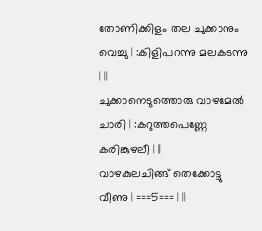തോണിക്കിളം തല ചുക്കാനും വെച്ചു | :കിളിപറന്നു മലകടന്നു | ||
ചുക്കാനെടുത്തൊരു വാഴമേൽ ചാരി | :കറുത്തപെണ്ണേ കരിങ്കുഴലീ | ||
വാഴകുലചിങ്ങ് തെക്കോട്ടു വീണു | ===5=== | ||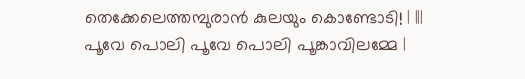തെക്കേലെത്തമ്പുരാൻ കുലയും കൊണ്ടോടി! | |||
പൂവേ പൊലി പൂവേ പൊലി പൂങ്കാവിലമ്മേ |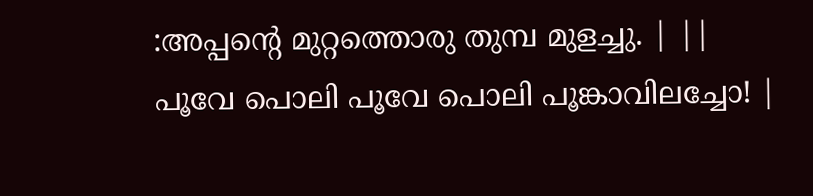:അപ്പന്റെ മുറ്റത്തൊരു തുമ്പ മുളച്ചു. | ||
പൂവേ പൊലി പൂവേ പൊലി പൂങ്കാവിലച്ചോ! |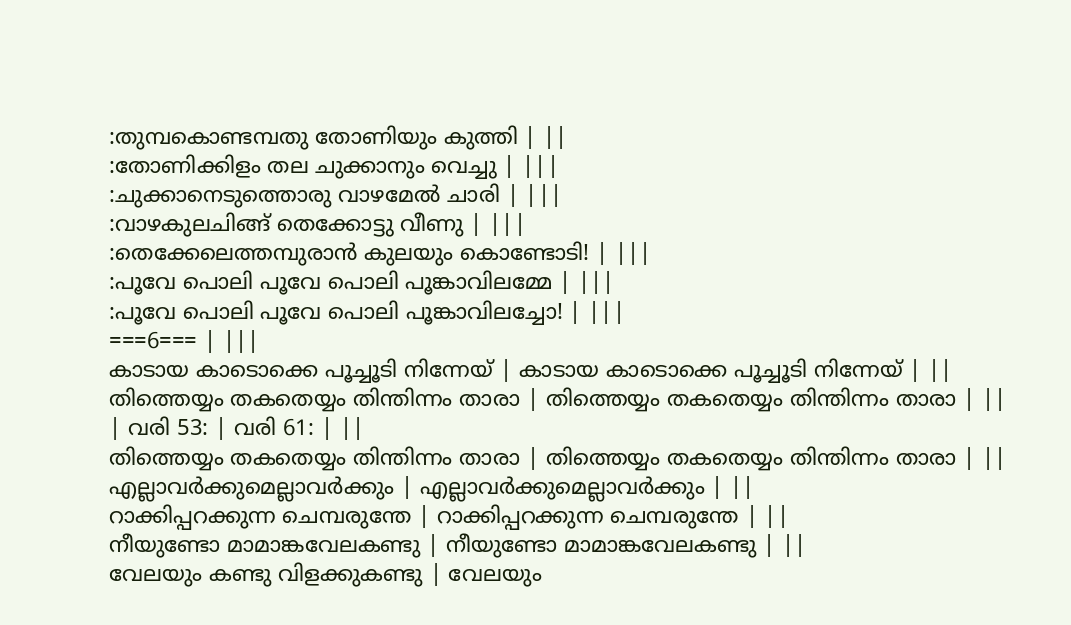:തുമ്പകൊണ്ടമ്പതു തോണിയും കുത്തി | ||
:തോണിക്കിളം തല ചുക്കാനും വെച്ചു | |||
:ചുക്കാനെടുത്തൊരു വാഴമേൽ ചാരി | |||
:വാഴകുലചിങ്ങ് തെക്കോട്ടു വീണു | |||
:തെക്കേലെത്തമ്പുരാൻ കുലയും കൊണ്ടോടി! | |||
:പൂവേ പൊലി പൂവേ പൊലി പൂങ്കാവിലമ്മേ | |||
:പൂവേ പൊലി പൂവേ പൊലി പൂങ്കാവിലച്ചോ! | |||
===6=== | |||
കാടായ കാടൊക്കെ പൂച്ചൂടി നിന്നേയ് | കാടായ കാടൊക്കെ പൂച്ചൂടി നിന്നേയ് | ||
തിത്തെയ്യം തകതെയ്യം തിന്തിന്നം താരാ | തിത്തെയ്യം തകതെയ്യം തിന്തിന്നം താരാ | ||
| വരി 53: | വരി 61: | ||
തിത്തെയ്യം തകതെയ്യം തിന്തിന്നം താരാ | തിത്തെയ്യം തകതെയ്യം തിന്തിന്നം താരാ | ||
എല്ലാവർക്കുമെല്ലാവർക്കും | എല്ലാവർക്കുമെല്ലാവർക്കും | ||
റാക്കിപ്പറക്കുന്ന ചെമ്പരുന്തേ | റാക്കിപ്പറക്കുന്ന ചെമ്പരുന്തേ | ||
നീയുണ്ടോ മാമാങ്കവേലകണ്ടു | നീയുണ്ടോ മാമാങ്കവേലകണ്ടു | ||
വേലയും കണ്ടു വിളക്കുകണ്ടു | വേലയും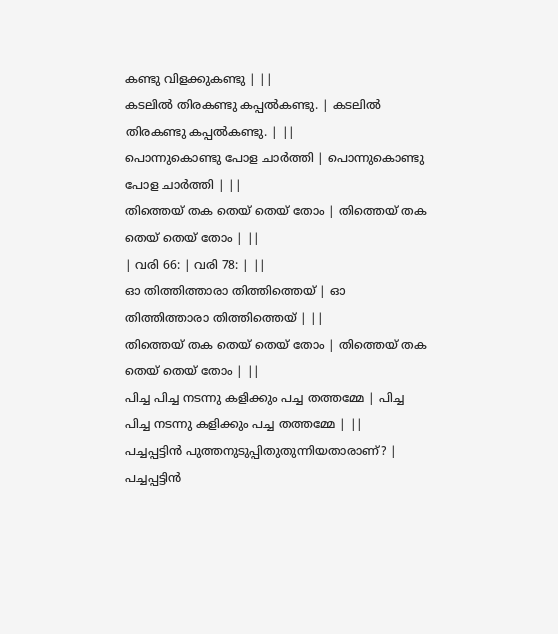കണ്ടു വിളക്കുകണ്ടു | ||
കടലിൽ തിരകണ്ടു കപ്പൽകണ്ടു. | കടലിൽ തിരകണ്ടു കപ്പൽകണ്ടു. | ||
പൊന്നുകൊണ്ടു പോള ചാർത്തി | പൊന്നുകൊണ്ടു പോള ചാർത്തി | ||
തിത്തെയ് തക തെയ് തെയ് തോം | തിത്തെയ് തക തെയ് തെയ് തോം | ||
| വരി 66: | വരി 78: | ||
ഓ തിത്തിത്താരാ തിത്തിത്തെയ് | ഓ തിത്തിത്താരാ തിത്തിത്തെയ് | ||
തിത്തെയ് തക തെയ് തെയ് തോം | തിത്തെയ് തക തെയ് തെയ് തോം | ||
പിച്ച പിച്ച നടന്നു കളിക്കും പച്ച തത്തമ്മേ | പിച്ച പിച്ച നടന്നു കളിക്കും പച്ച തത്തമ്മേ | ||
പച്ചപ്പട്ടിൻ പുത്തനുടുപ്പിതുതുന്നിയതാരാണ്? | പച്ചപ്പട്ടിൻ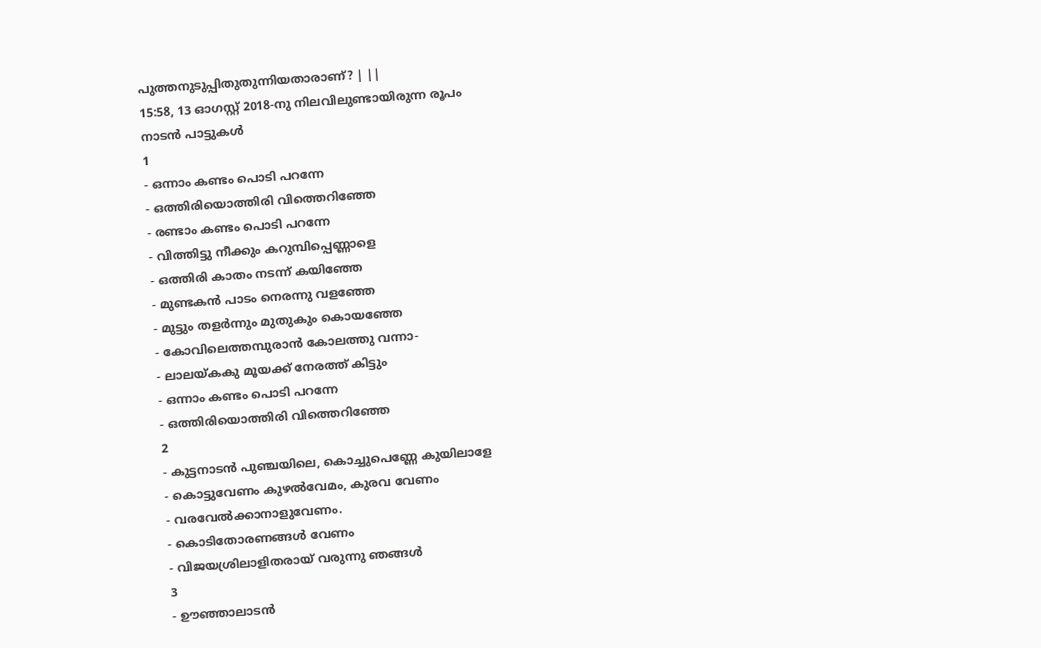പുത്തനുടുപ്പിതുതുന്നിയതാരാണ്? | ||
15:58, 13 ഓഗസ്റ്റ് 2018-നു നിലവിലുണ്ടായിരുന്ന രൂപം
നാടൻ പാട്ടുകൾ
1
- ഒന്നാം കണ്ടം പൊടി പറന്നേ
- ഒത്തിരിയൊത്തിരി വിത്തെറിഞ്ഞേ
- രണ്ടാം കണ്ടം പൊടി പറന്നേ
- വിത്തിട്ടു നീക്കും കറുമ്പിപ്പെണ്ണാളെ
- ഒത്തിരി കാതം നടന്ന് കയിഞ്ഞേ
- മുണ്ടകൻ പാടം നെരന്നു വളഞ്ഞേ
- മുട്ടും തളർന്നും മുതുകും കൊയഞ്ഞേ
- കോവിലെത്തമ്പുരാൻ കോലത്തു വന്നാ-
- ലാലയ്കകു മൂയക്ക് നേരത്ത് കിട്ടും
- ഒന്നാം കണ്ടം പൊടി പറന്നേ
- ഒത്തിരിയൊത്തിരി വിത്തെറിഞ്ഞേ
2
- കുട്ടനാടൻ പുഞ്ചയിലെ, കൊച്ചുപെണ്ണേ കുയിലാളേ
- കൊട്ടുവേണം കുഴൽവേമം, കുരവ വേണം
- വരവേൽക്കാനാളുവേണം.
- കൊടിതോരണങ്ങൾ വേണം
- വിജയശ്രിലാളിതരായ് വരുന്നു ഞങ്ങൾ
3
- ഊഞ്ഞാലാടൻ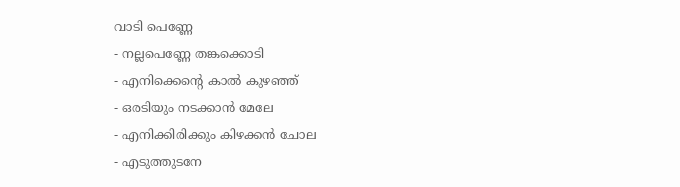വാടി പെണ്ണേ
- നല്ലപെണ്ണേ തങ്കക്കൊടി
- എനിക്കെന്റെ കാൽ കുഴഞ്ഞ്
- ഒരടിയും നടക്കാൻ മേലേ
- എനിക്കിരിക്കും കിഴക്കൻ ചോല
- എടുത്തുടനേ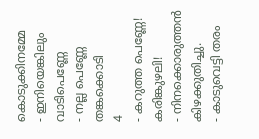കൊടുക്കിനമ്മേ
- ഇനിയെങ്കിലും വാടിപെണ്ണേ
- നല്ല പെണ്ണേ തങ്കക്കൊടി
4
- കറുത്ത പെണ്ണേ! കരിങ്കുഴലി!
- നിനക്കൊരുത്തൻ കിഴക്കുതിച്ചു.
- കാടുവെട്ടി തരം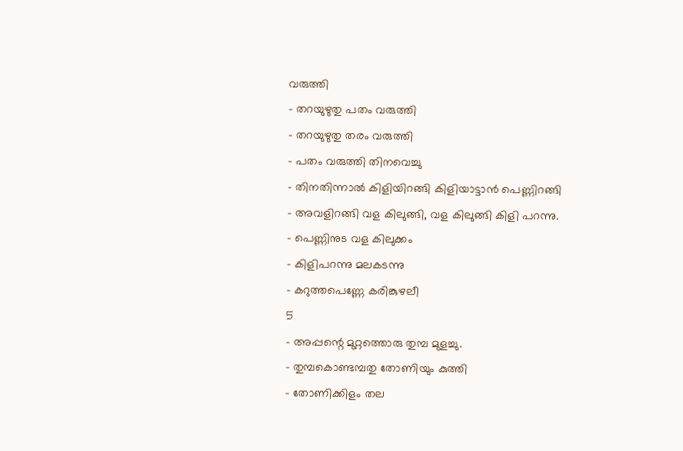വരുത്തി
- തറയുഴുതു പതം വരുത്തി
- തറയുഴുതു തരം വരുത്തി
- പതം വരുത്തി തിനവെച്ചു
- തിനതിന്നാൽ കിളിയിറങ്ങി കിളിയാട്ടാൻ പെണ്ണിറങ്ങി
- അവളിറങ്ങി വള കിലുങ്ങി, വള കിലുങ്ങി കിളി പറന്നു.
- പെണ്ണിനുട വള കിലുക്കം
- കിളിപറന്നു മലകടന്നു
- കറുത്തപെണ്ണേ കരിങ്കുഴലീ
5
- അപ്പന്റെ മുറ്റത്തൊരു തുമ്പ മുളച്ചു.
- തുമ്പകൊണ്ടമ്പതു തോണിയും കുത്തി
- തോണിക്കിളം തല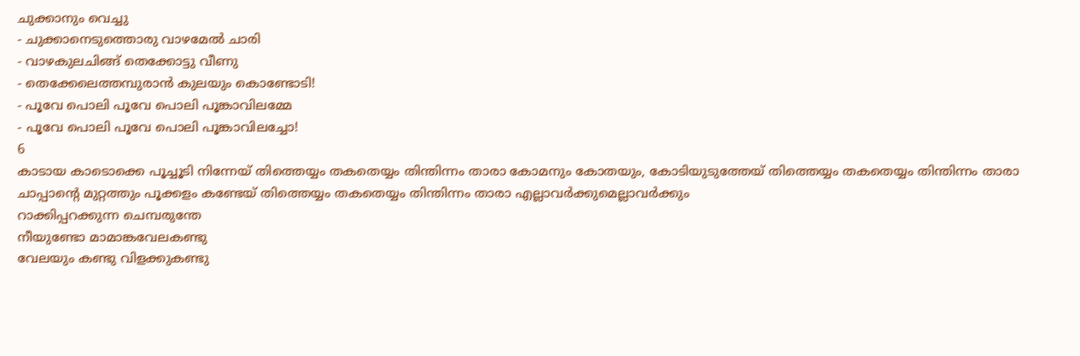ചുക്കാനും വെച്ചു
- ചുക്കാനെടുത്തൊരു വാഴമേൽ ചാരി
- വാഴകുലചിങ്ങ് തെക്കോട്ടു വീണു
- തെക്കേലെത്തമ്പുരാൻ കുലയും കൊണ്ടോടി!
- പൂവേ പൊലി പൂവേ പൊലി പൂങ്കാവിലമ്മേ
- പൂവേ പൊലി പൂവേ പൊലി പൂങ്കാവിലച്ചോ!
6
കാടായ കാടൊക്കെ പൂച്ചൂടി നിന്നേയ് തിത്തെയ്യം തകതെയ്യം തിന്തിന്നം താരാ കോമനും കോതയും, കോടിയുടുത്തേയ് തിത്തെയ്യം തകതെയ്യം തിന്തിന്നം താരാ ചാപ്പാന്റെ മുറ്റത്തും പൂക്കളം കണ്ടേയ് തിത്തെയ്യം തകതെയ്യം തിന്തിന്നം താരാ എല്ലാവർക്കുമെല്ലാവർക്കും
റാക്കിപ്പറക്കുന്ന ചെമ്പരുന്തേ
നീയുണ്ടോ മാമാങ്കവേലകണ്ടു
വേലയും കണ്ടു വിളക്കുകണ്ടു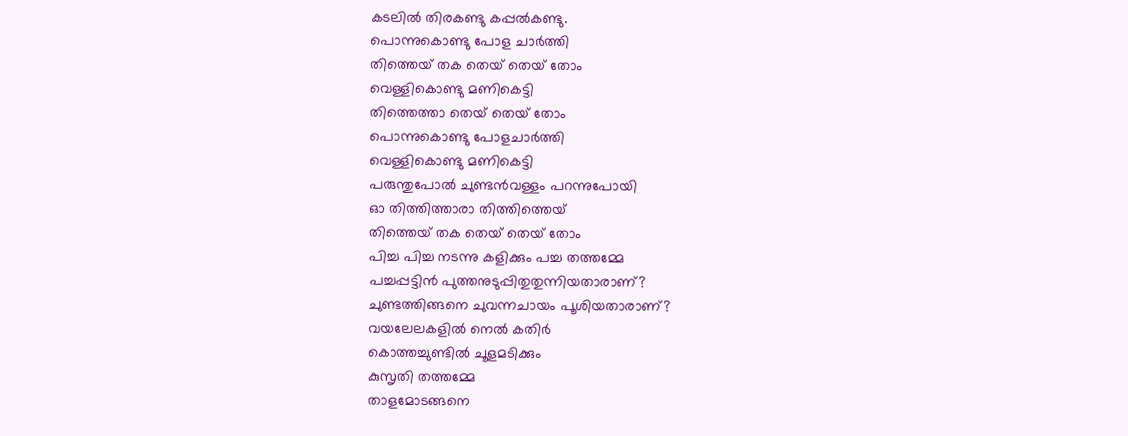കടലിൽ തിരകണ്ടു കപ്പൽകണ്ടു.
പൊന്നുകൊണ്ടു പോള ചാർത്തി
തിത്തെയ് തക തെയ് തെയ് തോം
വെള്ളികൊണ്ടു മണികെട്ടി
തിത്തെത്താ തെയ് തെയ് തോം
പൊന്നുകൊണ്ടു പോളചാർത്തി
വെള്ളികൊണ്ടു മണികെട്ടി
പരുന്തുപോൽ ചുണ്ടൻവള്ളം പറന്നുപോയി
ഓ തിത്തിത്താരാ തിത്തിത്തെയ്
തിത്തെയ് തക തെയ് തെയ് തോം
പിച്ച പിച്ച നടന്നു കളിക്കും പച്ച തത്തമ്മേ
പച്ചപ്പട്ടിൻ പുത്തനുടുപ്പിതുതുന്നിയതാരാണ്?
ചുണ്ടത്തിങ്ങനെ ചുവന്നചായം പൂശിയതാരാണ്?
വയലേലകളിൽ നെൽ കതിർ
കൊത്തച്ചുണ്ടിൽ ചൂളമടിക്കും
കുസൃതി തത്തമ്മേ
താളമോടങ്ങനെ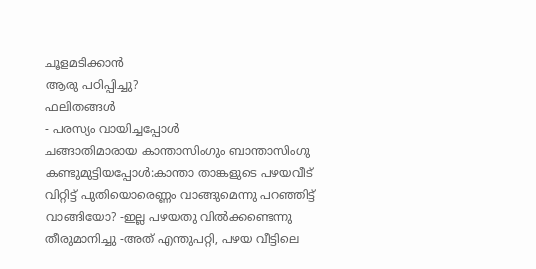ചൂളമടിക്കാൻ
ആരു പഠിപ്പിച്ചു?
ഫലിതങ്ങൾ
- പരസ്യം വായിച്ചപ്പോൾ
ചങ്ങാതിമാരായ കാന്താസിംഗും ബാന്താസിംഗു കണ്ടുമുട്ടിയപ്പോൾ:കാന്താ താങ്കളുടെ പഴയവീട് വിറ്റിട്ട് പുതിയൊരെണ്ണം വാങ്ങുമെന്നു പറഞ്ഞിട്ട് വാങ്ങിയോ? -ഇല്ല പഴയതു വിൽക്കണ്ടെന്നു തീരുമാനിച്ചു -അത് എന്തുപറ്റി, പഴയ വീട്ടിലെ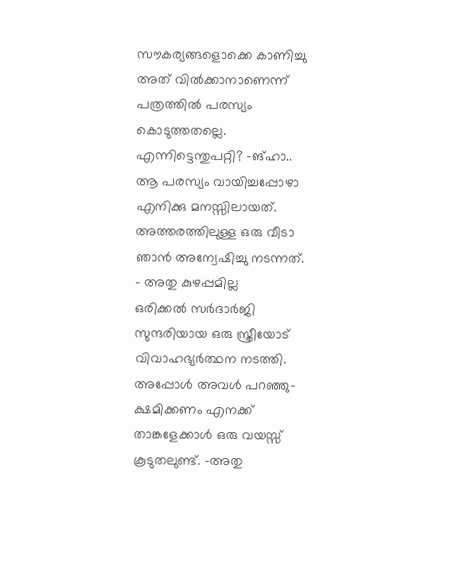സൗകര്യങ്ങളൊക്കെ കാണിച്ചു അത് വിൽക്കാനാണെന്ന് പത്രത്തിൽ പരസ്യം കൊടുത്തതല്ലെ. എന്നിട്ടെന്തുപറ്റി? -ങ്ഹാ.. ആ പരസ്യം വായിച്ചപ്പോഴാ എനിക്കു മനസ്സിലായത്. അത്തരത്തിലുള്ള ഒരു വീടാ ഞാൻ അന്വേഷിച്ചു നടന്നത്.
- അതു കുഴപ്പമില്ല
ഒരിക്കൽ സർദാർജി സുന്ദരിയായ ഒരു സ്ത്രീയോട് വിവാഹഭ്യർത്ഥന നടത്തി. അപ്പോൾ അവൾ പറഞ്ഞു-ക്ഷമിക്കണം എനക്ക് താങ്കളേക്കാൾ ഒരു വയസ്സ് കൂടുതലുണ്ട്. -അതു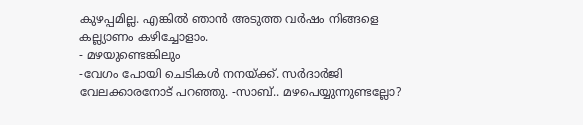കുഴപ്പമില്ല. എങ്കിൽ ഞാൻ അടുത്ത വർഷം നിങ്ങളെ കല്ല്യാണം കഴിച്ചോളാം.
- മഴയുണ്ടെങ്കിലും
-വേഗം പോയി ചെടികൾ നനയ്ക്ക്. സർദാർജി വേലക്കാരനോട് പറഞ്ഞു. -സാബ്.. മഴപെയ്യുന്നുണ്ടല്ലോ?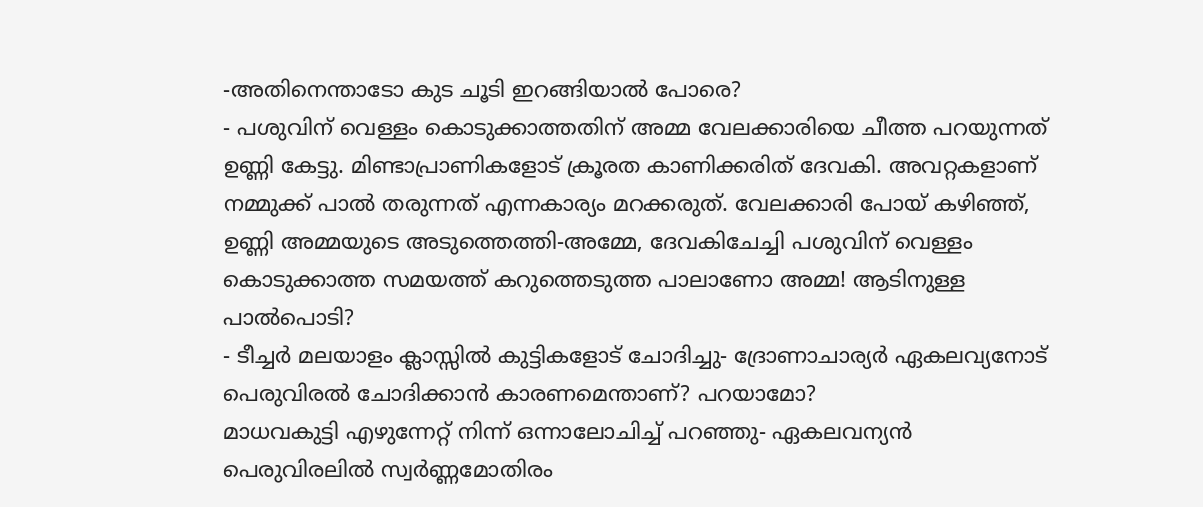-അതിനെന്താടോ കുട ചൂടി ഇറങ്ങിയാൽ പോരെ?
- പശുവിന് വെള്ളം കൊടുക്കാത്തതിന് അമ്മ വേലക്കാരിയെ ചീത്ത പറയുന്നത് ഉണ്ണി കേട്ടു. മിണ്ടാപ്രാണികളോട് ക്രൂരത കാണിക്കരിത് ദേവകി. അവറ്റകളാണ് നമ്മുക്ക് പാൽ തരുന്നത് എന്നകാര്യം മറക്കരുത്. വേലക്കാരി പോയ് കഴിഞ്ഞ്, ഉണ്ണി അമ്മയുടെ അടുത്തെത്തി-അമ്മേ, ദേവകിചേച്ചി പശുവിന് വെള്ളം കൊടുക്കാത്ത സമയത്ത് കറുത്തെടുത്ത പാലാണോ അമ്മ! ആടിനുള്ള പാൽപൊടി?
- ടീച്ചർ മലയാളം ക്ലാസ്സിൽ കുട്ടികളോട് ചോദിച്ചു- ദ്രോണാചാര്യർ ഏകലവ്യനോട് പെരുവിരൽ ചോദിക്കാൻ കാരണമെന്താണ്? പറയാമോ?
മാധവകുട്ടി എഴുന്നേറ്റ് നിന്ന് ഒന്നാലോചിച്ച് പറഞ്ഞു- ഏകലവന്യൻ പെരുവിരലിൽ സ്വർണ്ണമോതിരം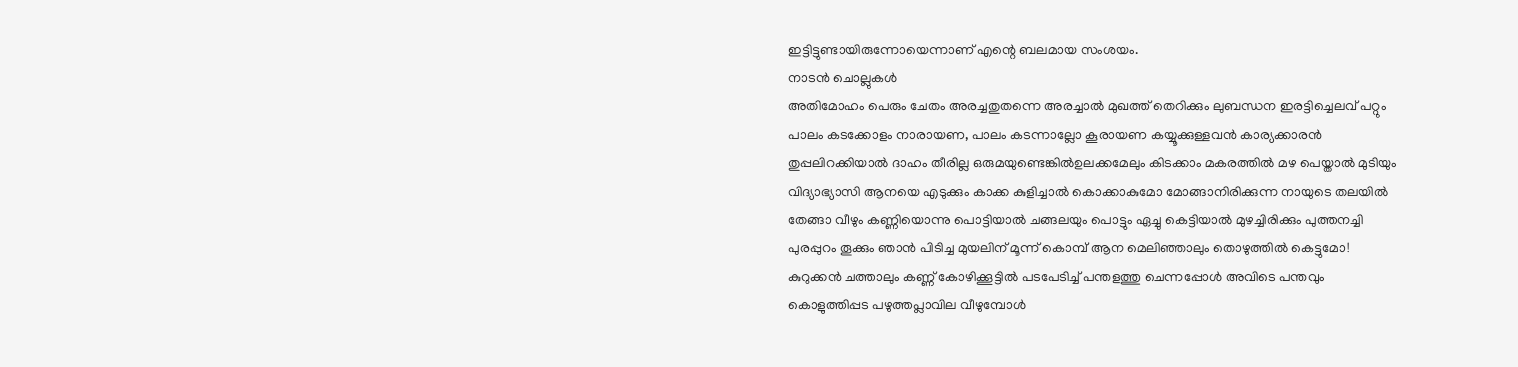ഇട്ടിട്ടുണ്ടായിരുന്നോയെന്നാണ് എന്റെ ബലമായ സംശയം.
നാടൻ ചൊല്ലുകൾ
അതിമോഹം പെരും ചേതം അരച്ചതുതന്നെ അരച്ചാൽ മുഖത്ത് തെറിക്കും ലുബന്ധന ഇരട്ടിച്ചെലവ് പറ്റും പാലം കടക്കോളം നാരായണ, പാലം കടന്നാല്ലോ കൂരായണ കയ്യൂക്കുള്ളവൻ കാര്യക്കാരൻ തുപ്പലിറക്കിയാൽ ദാഹം തീരില്ല ഒരുമയുണ്ടെങ്കിൽഉലക്കമേലും കിടക്കാം മകരത്തിൽ മഴ പെയ്താൽ മുടിയും വിദ്യാഭ്യാസി ആനയെ എടുക്കും കാക്ക കുളിച്ചാൽ കൊക്കാകുമോ മോങ്ങാനിരിക്കുന്ന നായുടെ തലയിൽ തേങ്ങാ വീഴും കണ്ണിയൊന്നു പൊട്ടിയാൽ ചങ്ങലയും പൊട്ടും ഏച്ചു കെട്ടിയാൽ മുഴച്ചിരിക്കും പുത്തനച്ചി പുരപ്പുറം തൂക്കും ഞാൻ പിടിച്ച മുയലിന് മൂന്ന് കൊമ്പ് ആന മെലിഞ്ഞാലും തൊഴുത്തിൽ കെട്ടുമോ! കുറുക്കൻ ചത്താലും കണ്ണ് കോഴിക്കൂട്ടിൽ പടപേടിച്ച് പന്തളത്തു ചെന്നപ്പോൾ അവിടെ പന്തവും കൊളുത്തിപ്പട പഴുത്തപ്ലാവില വീഴുമ്പോൾ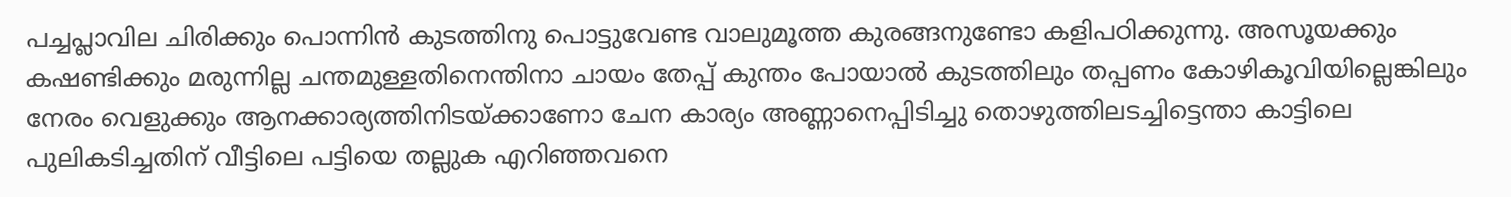പച്ചപ്ലാവില ചിരിക്കും പൊന്നിൻ കുടത്തിനു പൊട്ടുവേണ്ട വാലുമൂത്ത കുരങ്ങനുണ്ടോ കളിപഠിക്കുന്നു. അസൂയക്കും കഷണ്ടിക്കും മരുന്നില്ല ചന്തമുള്ളതിനെന്തിനാ ചായം തേപ്പ് കുന്തം പോയാൽ കുടത്തിലും തപ്പണം കോഴികൂവിയില്ലെങ്കിലും നേരം വെളുക്കും ആനക്കാര്യത്തിനിടയ്ക്കാണോ ചേന കാര്യം അണ്ണാനെപ്പിടിച്ചു തൊഴുത്തിലടച്ചിട്ടെന്താ കാട്ടിലെ പുലികടിച്ചതിന് വീട്ടിലെ പട്ടിയെ തല്ലുക എറിഞ്ഞവനെ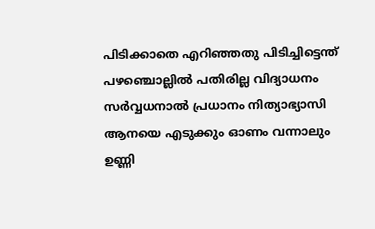പിടിക്കാതെ എറിഞ്ഞതു പിടിച്ചിട്ടെന്ത് പഴഞ്ചൊല്ലിൽ പതിരില്ല വിദ്യാധനം സർവ്വധനാൽ പ്രധാനം നിത്യാഭ്യാസി ആനയെ എടുക്കും ഓണം വന്നാലും ഉണ്ണി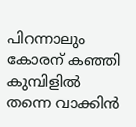പിറന്നാലും കോരന് കഞ്ഞി കുമ്പിളിൽ തന്നെ വാക്കിൻ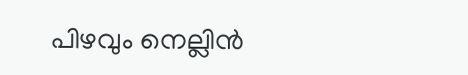പിഴവും നെല്ലിൻ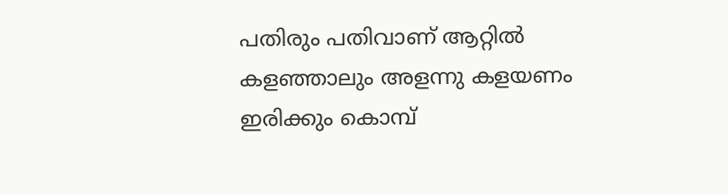പതിരും പതിവാണ് ആറ്റിൽ കളഞ്ഞാലും അളന്നു കളയണം ഇരിക്കും കൊമ്പ്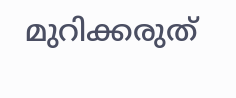മുറിക്കരുത്